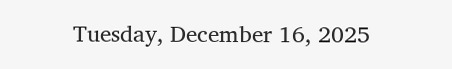Tuesday, December 16, 2025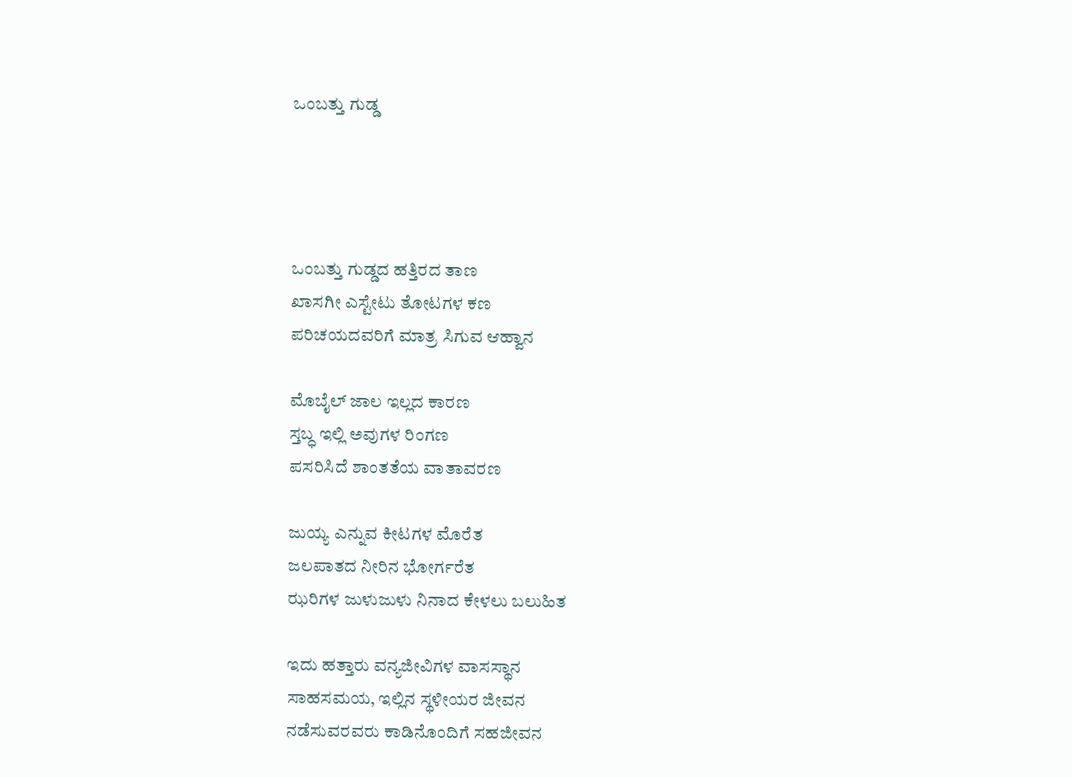ಒಂಬತ್ತು ಗುಡ್ಡ




ಒಂಬತ್ತು ಗುಡ್ಡದ ಹತ್ತಿರದ ತಾಣ
ಖಾಸಗೀ ಎಸ್ಟೇಟು ತೋಟಗಳ ಕಣ
ಪರಿಚಯದವರಿಗೆ ಮಾತ್ರ ಸಿಗುವ ಆಹ್ವಾನ

ಮೊಬೈಲ್ ಜಾಲ ಇಲ್ಲದ ಕಾರಣ
ಸ್ತಬ್ಧ ಇಲ್ಲಿ ಅವುಗಳ ರಿಂಗಣ
ಪಸರಿಸಿದೆ ಶಾಂತತೆಯ ವಾತಾವರಣ

ಜುಯ್ಯ ಎನ್ನುವ ಕೀಟಗಳ ಮೊರೆತ
ಜಲಪಾತದ ನೀರಿನ ಭೋರ್ಗರೆತ
ಝರಿಗಳ ಜುಳುಜುಳು ನಿನಾದ ಕೇಳಲು ಬಲುಹಿತ

ಇದು ಹತ್ತಾರು ವನ್ಯಜೀವಿಗಳ ವಾಸಸ್ಥಾನ
ಸಾಹಸಮಯ, ಇಲ್ಲಿನ ಸ್ಥಳೀಯರ ಜೀವನ
ನಡೆಸುವರವರು ಕಾಡಿನೊಂದಿಗೆ ಸಹಜೀವನ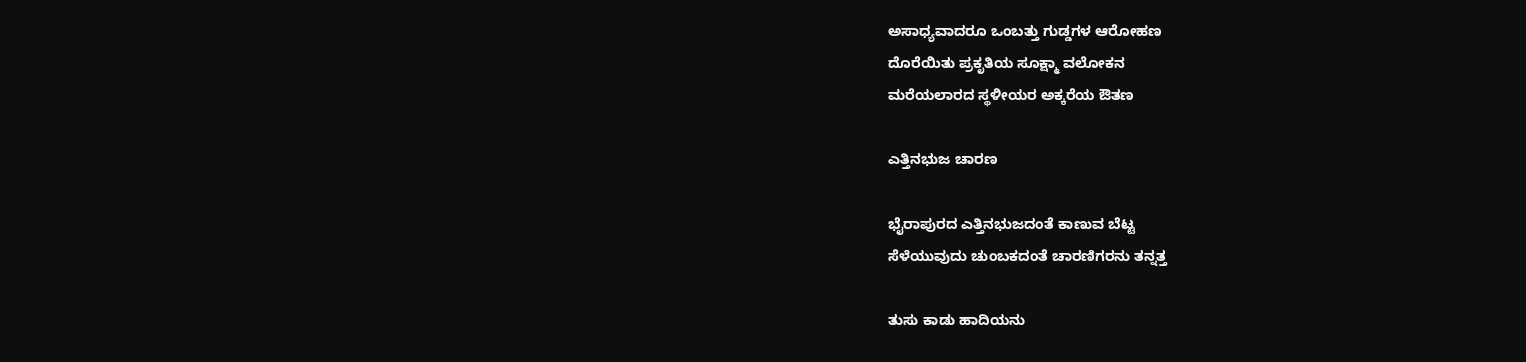ಅಸಾಧ್ಯವಾದರೂ ಒಂಬತ್ತು ಗುಡ್ಡಗಳ ಆರೋಹಣ
ದೊರೆಯಿತು ಪ್ರಕೃತಿಯ ಸೂಕ್ಷ್ಮಾ ವಲೋಕನ
ಮರೆಯಲಾರದ ಸ್ಥಳೀಯರ ಅಕ್ಕರೆಯ ಔತಣ

ಎತ್ತಿನಭುಜ ಚಾರಣ

ಭೈರಾಪುರದ ಎತ್ತಿನಭುಜದಂತೆ ಕಾಣುವ ಬೆಟ್ಟ
ಸೆಳೆಯುವುದು ಚುಂಬಕದಂತೆ ಚಾರಣಿಗರನು ತನ್ನತ್ತ

ತುಸು ಕಾಡು ಹಾದಿಯನು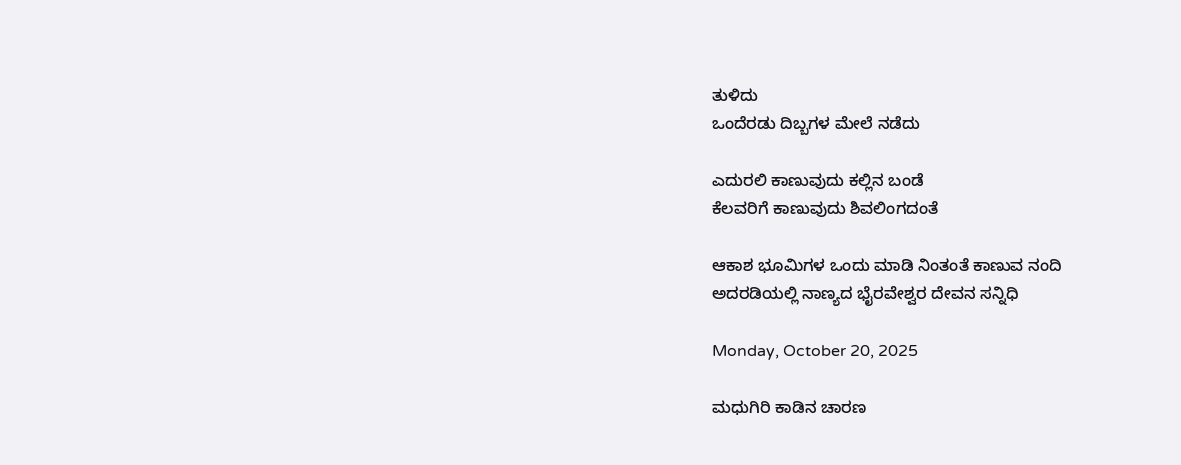ತುಳಿದು
ಒಂದೆರಡು ದಿಬ್ಬಗಳ ಮೇಲೆ ನಡೆದು

ಎದುರಲಿ ಕಾಣುವುದು ಕಲ್ಲಿನ ಬಂಡೆ
ಕೆಲವರಿಗೆ ಕಾಣುವುದು ಶಿವಲಿಂಗದಂತೆ

ಆಕಾಶ ಭೂಮಿಗಳ ಒಂದು ಮಾಡಿ ನಿಂತಂತೆ ಕಾಣುವ ನಂದಿ
ಅದರಡಿಯಲ್ಲಿ ನಾಣ್ಯದ ಭೈರವೇಶ್ವರ ದೇವನ ಸನ್ನಿಧಿ

Monday, October 20, 2025

ಮಧುಗಿರಿ ಕಾಡಿನ ಚಾರಣ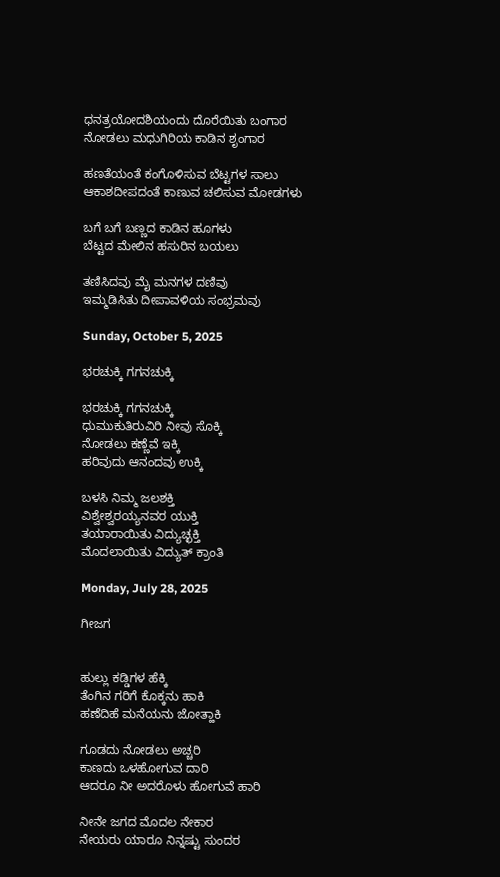ಧನತ್ರಯೋದಶಿಯಂದು ದೊರೆಯಿತು ಬಂಗಾರ
ನೋಡಲು ಮಧುಗಿರಿಯ ಕಾಡಿನ ಶೃಂಗಾರ

ಹಣತೆಯಂತೆ ಕಂಗೊಳಿಸುವ ಬೆಟ್ಟಗಳ ಸಾಲು
ಆಕಾಶದೀಪದಂತೆ ಕಾಣುವ ಚಲಿಸುವ ಮೋಡಗಳು

ಬಗೆ ಬಗೆ ಬಣ್ಣದ ಕಾಡಿನ ಹೂಗಳು
ಬೆಟ್ಟದ ಮೇಲಿನ ಹಸುರಿನ ಬಯಲು

ತಣಿಸಿದವು ಮೈ ಮನಗಳ ದಣಿವು
ಇಮ್ಮಡಿಸಿತು ದೀಪಾವಳಿಯ ಸಂಭ್ರಮವು

Sunday, October 5, 2025

ಭರಚುಕ್ಕಿ ಗಗನಚುಕ್ಕಿ

ಭರಚುಕ್ಕಿ ಗಗನಚುಕ್ಕಿ
ಧುಮುಕುತಿರುವಿರಿ ನೀವು ಸೊಕ್ಕಿ
ನೋಡಲು ಕಣ್ಣೆವೆ ಇಕ್ಕಿ
ಹರಿವುದು ಆನಂದವು ಉಕ್ಕಿ

ಬಳಸಿ ನಿಮ್ಮ ಜಲಶಕ್ತಿ
ವಿಶ್ವೇಶ್ವರಯ್ಯನವರ ಯುಕ್ತಿ
ತಯಾರಾಯಿತು ವಿದ್ಯುಚ್ಛಕ್ತಿ
ಮೊದಲಾಯಿತು ವಿದ್ಯುತ್ ಕ್ರಾಂತಿ

Monday, July 28, 2025

ಗೀಜಗ


ಹುಲ್ಲು ಕಡ್ಡಿಗಳ ಹೆಕ್ಕಿ
ತೆಂಗಿನ ಗರಿಗೆ ಕೊಕ್ಕನು ಹಾಕಿ
ಹಣೆದಿಹೆ ಮನೆಯನು ಜೋತ್ಹಾಕಿ

ಗೂಡದು ನೋಡಲು ಅಚ್ಚರಿ
ಕಾಣದು ಒಳಹೋಗುವ ದಾರಿ
ಆದರೂ ನೀ ಅದರೊಳು ಹೋಗುವೆ ಹಾರಿ

ನೀನೇ ಜಗದ ಮೊದಲ ನೇಕಾರ
ನೇಯರು ಯಾರೂ ನಿನ್ನಷ್ಟು ಸುಂದರ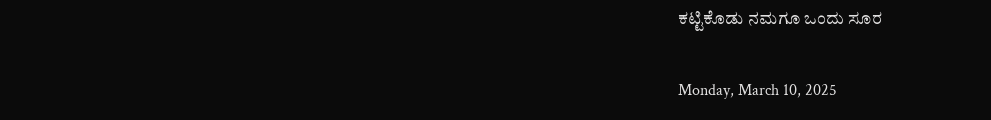ಕಟ್ಟಿಕೊಡು ನಮಗೂ ಒಂದು ಸೂರ

Monday, March 10, 2025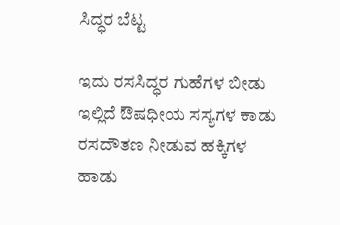ಸಿದ್ಧರ ಬೆಟ್ಟ

ಇದು ರಸಸಿದ್ಧರ ಗುಹೆಗಳ ಬೀಡು
ಇಲ್ಲಿದೆ ಔಷಧೀಯ ಸಸ್ಯಗಳ ಕಾಡು
ರಸದೌತಣ ನೀಡುವ ಹಕ್ಕಿಗಳ ಹಾಡು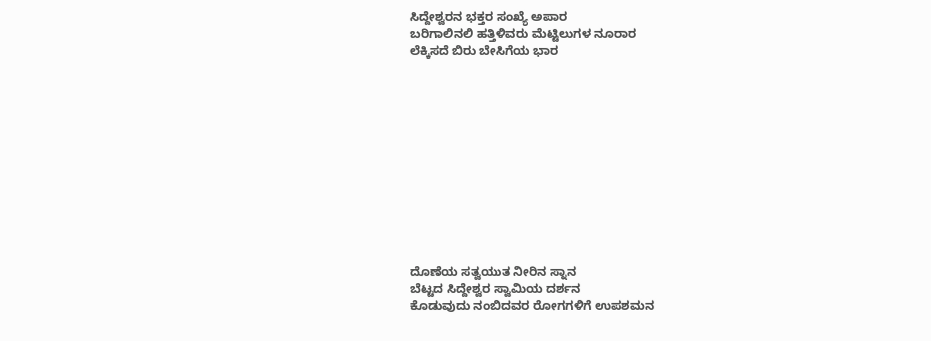ಸಿದ್ದೇಶ್ವರನ ಭಕ್ತರ ಸಂಖ್ಯೆ ಅಪಾರ
ಬರಿಗಾಲಿನಲಿ ಹತ್ತಿಳಿವರು ಮೆಟ್ಟಿಲುಗಳ ನೂರಾರ
ಲೆಕ್ಕಿಸದೆ ಬಿರು ಬೇಸಿಗೆಯ ಭಾರ












ದೊಣೆಯ ಸತ್ವಯುತ ನೀರಿನ ಸ್ನಾನ
ಬೆಟ್ಟದ ಸಿದ್ದೇಶ್ವರ ಸ್ವಾಮಿಯ ದರ್ಶನ
ಕೊಡುವುದು ನಂಬಿದವರ ರೋಗಗಳಿಗೆ ಉಪಶಮನ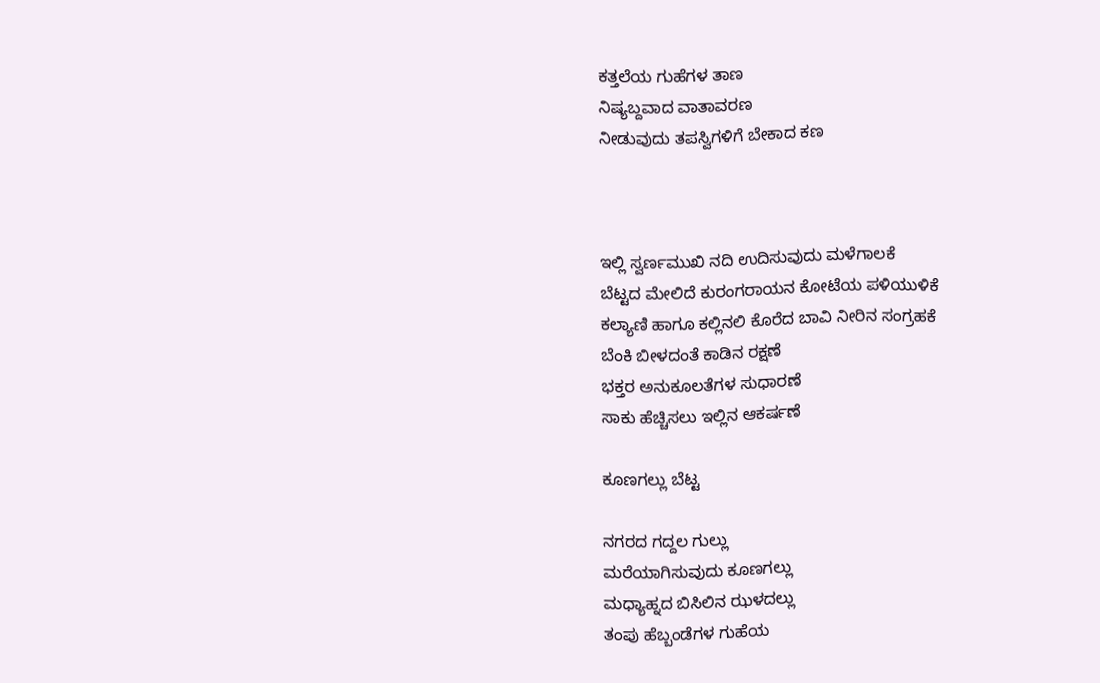ಕತ್ತಲೆಯ ಗುಹೆಗಳ ತಾಣ
ನಿಷ್ಯಬ್ದವಾದ ವಾತಾವರಣ
ನೀಡುವುದು ತಪಸ್ವಿಗಳಿಗೆ ಬೇಕಾದ ಕಣ



ಇಲ್ಲಿ ಸ್ವರ್ಣಮುಖಿ ನದಿ ಉದಿಸುವುದು ಮಳೆಗಾಲಕೆ
ಬೆಟ್ಟದ ಮೇಲಿದೆ ಕುರಂಗರಾಯನ ಕೋಟೆಯ ಪಳಿಯುಳಿಕೆ
ಕಲ್ಯಾಣಿ ಹಾಗೂ ಕಲ್ಲಿನಲಿ ಕೊರೆದ ಬಾವಿ ನೀರಿನ ಸಂಗ್ರಹಕೆ
ಬೆಂಕಿ ಬೀಳದಂತೆ ಕಾಡಿನ ರಕ್ಷಣೆ
ಭಕ್ತರ ಅನುಕೂಲತೆಗಳ ಸುಧಾರಣೆ
ಸಾಕು ಹೆಚ್ಚಿಸಲು ಇಲ್ಲಿನ ಆಕರ್ಷಣೆ

ಕೂಣಗಲ್ಲು ಬೆಟ್ಟ

ನಗರದ ಗದ್ದಲ ಗುಲ್ಲು
ಮರೆಯಾಗಿಸುವುದು ಕೂಣಗಲ್ಲು
ಮಧ್ಯಾಹ್ನದ ಬಿಸಿಲಿನ ಝಳದಲ್ಲು
ತಂಪು ಹೆಬ್ಬಂಡೆಗಳ ಗುಹೆಯ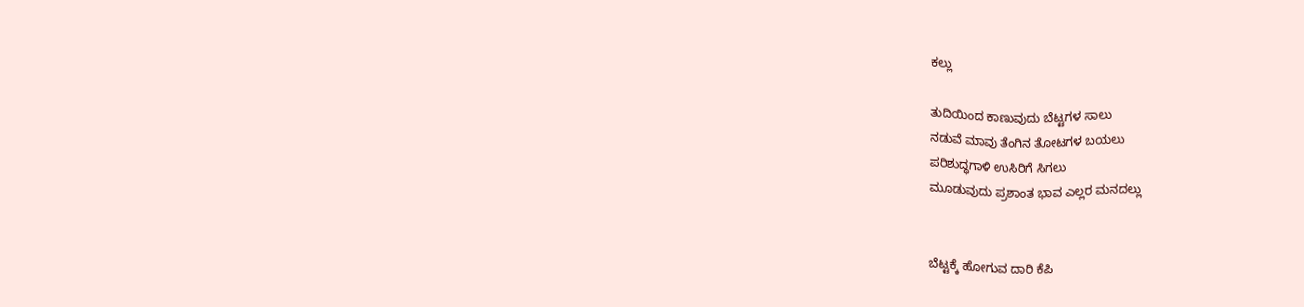ಕಲ್ಲು

ತುದಿಯಿಂದ ಕಾಣುವುದು ಬೆಟ್ಟಗಳ ಸಾಲು
ನಡುವೆ ಮಾವು ತೆಂಗಿನ ತೋಟಗಳ ಬಯಲು
ಪರಿಶುದ್ಧಗಾಳಿ ಉಸಿರಿಗೆ ಸಿಗಲು
ಮೂಡುವುದು ಪ್ರಶಾಂತ ಭಾವ ಎಲ್ಲರ ಮನದಲ್ಲು


ಬೆಟ್ಟಕ್ಕೆ ಹೋಗುವ ದಾರಿ ಕೆಪಿ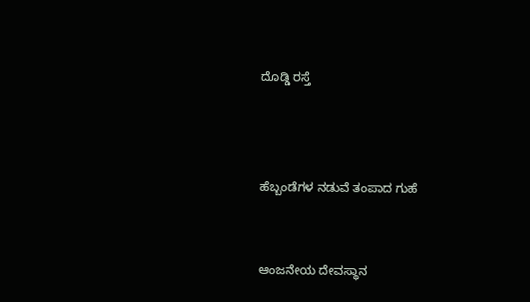ದೊಡ್ಡಿ ರಸ್ತೆ



ಹೆಬ್ಬಂಡೆಗಳ ನಡುವೆ ತಂಪಾದ ಗುಹೆ


ಆಂಜನೇಯ ದೇವಸ್ಥಾನ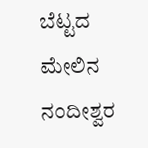ಬೆಟ್ಟದ ಮೇಲಿನ ನಂದೀಶ್ವರ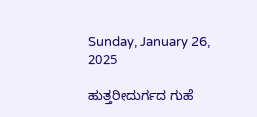Sunday, January 26, 2025

ಹುತ್ತರೀದುರ್ಗದ ಗುಹೆ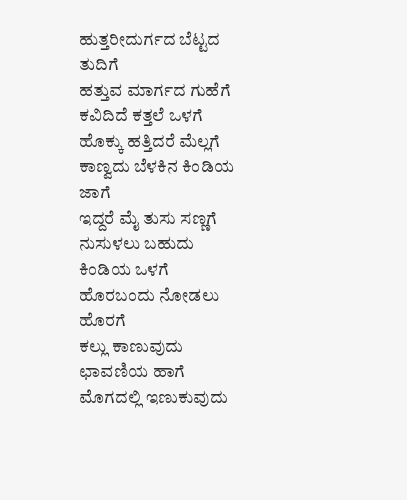ಹುತ್ತರೀದುರ್ಗದ ಬೆಟ್ಟದ ತುದಿಗೆ
ಹತ್ತುವ ಮಾರ್ಗದ ಗುಹೆಗೆ
ಕವಿದಿದೆ ಕತ್ತಲೆ ಒಳಗೆ
ಹೊಕ್ಕು ಹತ್ತಿದರೆ ಮೆಲ್ಲಗೆ
ಕಾಣ್ವದು ಬೆಳಕಿನ ಕಿಂಡಿಯ ಜಾಗೆ
ಇದ್ದರೆ ಮೈ ತುಸು ಸಣ್ಣಗೆ
ನುಸುಳಲು ಬಹುದು ಕಿಂಡಿಯ ಒಳಗೆ
ಹೊರಬಂದು ನೋಡಲು ಹೊರಗೆ
ಕಲ್ಲು ಕಾಣುವುದು ಛಾವಣಿಯ ಹಾಗೆ
ಮೊಗದಲ್ಲಿ ಇಣುಕುವುದು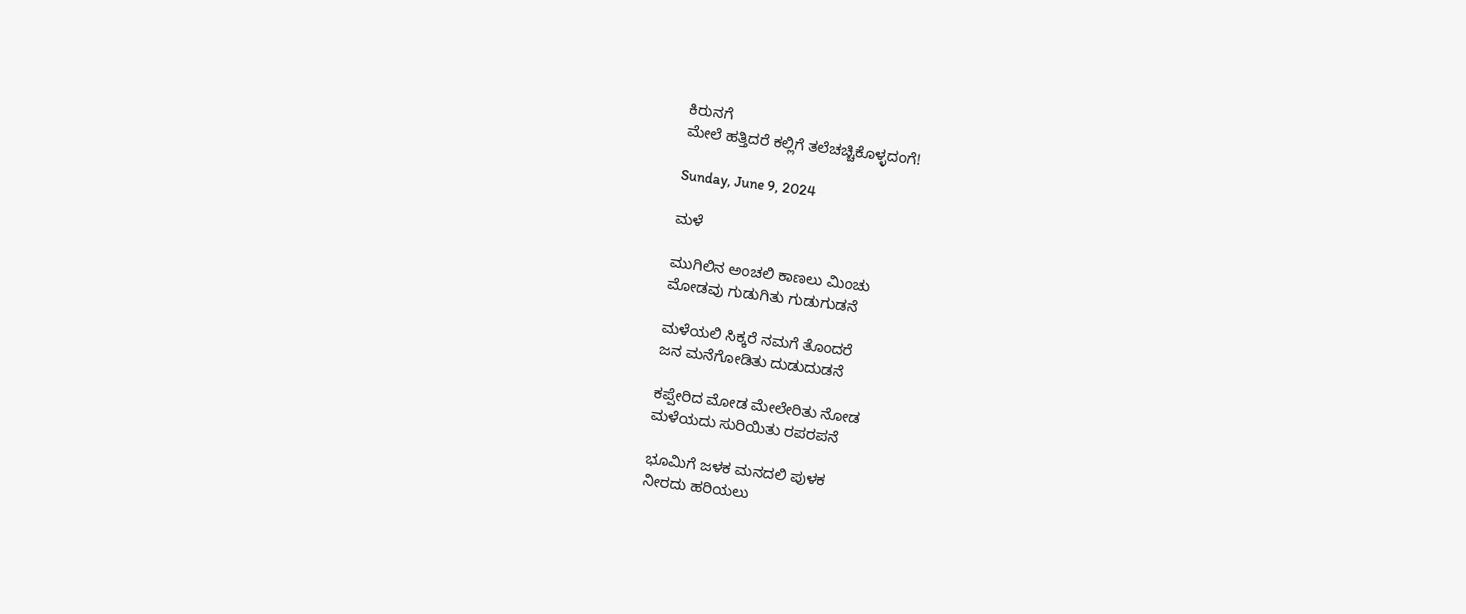ಕಿರುನಗೆ
ಮೇಲೆ ಹತ್ತಿದರೆ ಕಲ್ಲಿಗೆ ತಲೆಚಚ್ಚಿಕೊಳ್ಳದಂಗೆ!

Sunday, June 9, 2024

ಮಳೆ

ಮುಗಿಲಿನ ಅಂಚಲಿ ಕಾಣಲು ಮಿಂಚು
ಮೋಡವು ಗುಡುಗಿತು ಗುಡುಗುಡನೆ

ಮಳೆಯಲಿ ಸಿಕ್ಕರೆ ನಮಗೆ ತೊಂದರೆ
ಜನ ಮನೆಗೋಡಿತು ದುಡುದುಡನೆ

ಕಪ್ಪೇರಿದ ಮೋಡ ಮೇಲೇರಿತು ನೋಡ
ಮಳೆಯದು ಸುರಿಯಿತು ರಪರಪನೆ

ಭೂಮಿಗೆ ಜಳಕ ಮನದಲಿ ಪುಳಕ
ನೀರದು ಹರಿಯಲು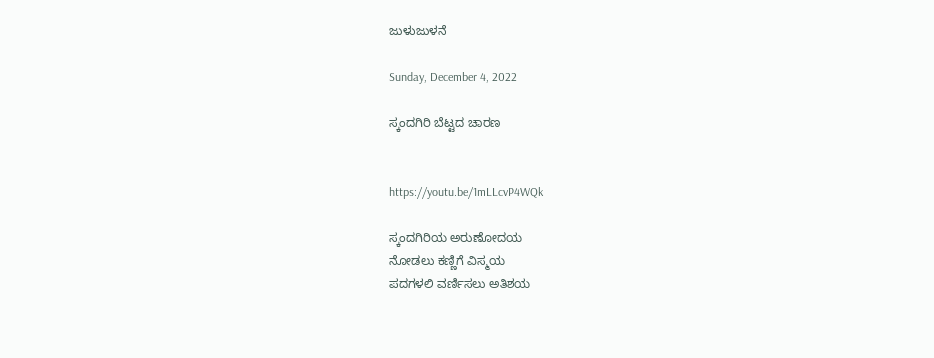ಜುಳುಜುಳನೆ

Sunday, December 4, 2022

ಸ್ಕಂದಗಿರಿ ಬೆಟ್ಟದ ಚಾರಣ


https://youtu.be/1mLLcvP4WQk

ಸ್ಕಂದಗಿರಿಯ ಅರುಣೋದಯ
ನೋಡಲು ಕಣ್ಣಿಗೆ ವಿಸ್ಮಯ
ಪದಗಳಲಿ ವರ್ಣಿಸಲು ಅತಿಶಯ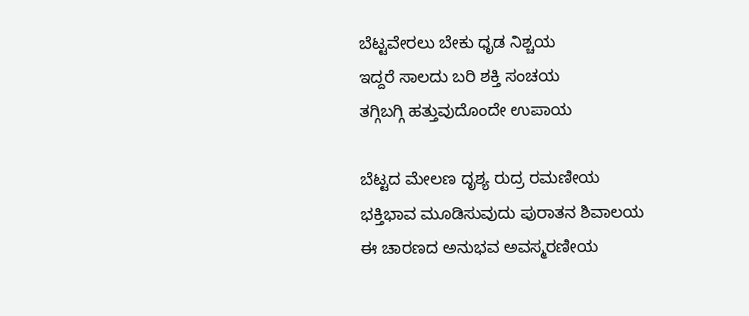ಬೆಟ್ಟವೇರಲು ಬೇಕು ಧೃಡ ನಿಶ್ಚಯ
ಇದ್ದರೆ ಸಾಲದು ಬರಿ ಶಕ್ತಿ ಸಂಚಯ
ತಗ್ಗಿಬಗ್ಗಿ ಹತ್ತುವುದೊಂದೇ ಉಪಾಯ

ಬೆಟ್ಟದ ಮೇಲಣ ದೃಶ್ಯ ರುದ್ರ ರಮಣೀಯ
ಭಕ್ತಿಭಾವ ಮೂಡಿಸುವುದು ಪುರಾತನ ಶಿವಾಲಯ
ಈ ಚಾರಣದ ಅನುಭವ ಅವಸ್ಮರಣೀಯ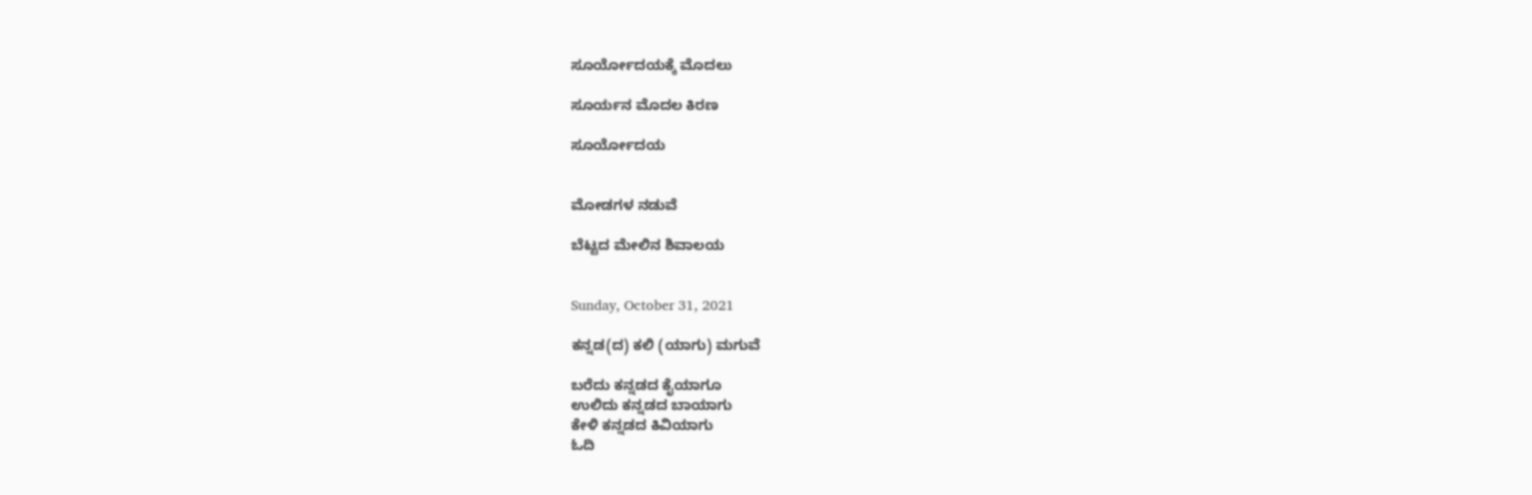ಸೂರ್ಯೋದಯಕ್ಕೆ ಮೊದಲು

ಸೂರ್ಯನ ಮೊದಲ ಕಿರಣ

ಸೂರ್ಯೋದಯ


ಮೋಡಗಳ ನಡುವೆ

ಬೆಟ್ಟದ ಮೇಲಿನ ಶಿವಾಲಯ


Sunday, October 31, 2021

ಕನ್ನಡ(ದ) ಕಲಿ (ಯಾಗು) ಮಗುವೆ

ಬರೆದು ಕನ್ನಡದ ಕೈಯಾಗೂ
ಉಲಿದು ಕನ್ನಡದ ಬಾಯಾಗು
ಕೇಳಿ ಕನ್ನಡದ ಕಿವಿಯಾಗು
ಓದಿ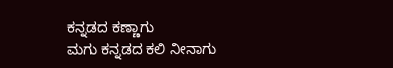ಕನ್ನಡದ ಕಣ್ಣಾಗು
ಮಗು ಕನ್ನಡದ ಕಲಿ ನೀನಾಗು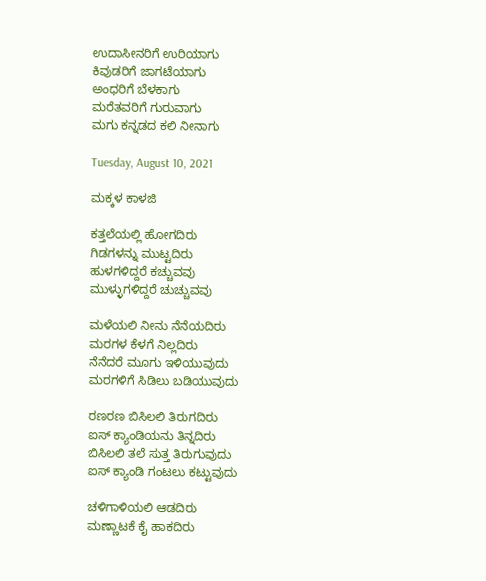ಉದಾಸೀನರಿಗೆ ಉರಿಯಾಗು
ಕಿವುಡರಿಗೆ ಜಾಗಟೆಯಾಗು
ಅಂಧರಿಗೆ ಬೆಳಕಾಗು
ಮರೆತವರಿಗೆ ಗುರುವಾಗು
ಮಗು ಕನ್ನಡದ ಕಲಿ ನೀನಾಗು

Tuesday, August 10, 2021

ಮಕ್ಕಳ ಕಾಳಜಿ

ಕತ್ತಲೆಯಲ್ಲಿ ಹೋಗದಿರು
ಗಿಡಗಳನ್ನು ಮುಟ್ಟದಿರು
ಹುಳಗಳಿದ್ದರೆ ಕಚ್ಚುವವು
ಮುಳ್ಳುಗಳಿದ್ದರೆ ಚುಚ್ಚುವವು

ಮಳೆಯಲಿ ನೀನು ನೆನೆಯದಿರು
ಮರಗಳ ಕೆಳಗೆ ನಿಲ್ಲದಿರು
ನೆನೆದರೆ ಮೂಗು ಇಳಿಯುವುದು
ಮರಗಳಿಗೆ ಸಿಡಿಲು ಬಡಿಯುವುದು

ರಣರಣ ಬಿಸಿಲಲಿ ತಿರುಗದಿರು
ಐಸ್ ಕ್ಯಾಂಡಿಯನು ತಿನ್ನದಿರು
ಬಿಸಿಲಲಿ ತಲೆ ಸುತ್ತ ತಿರುಗುವುದು
ಐಸ್ ಕ್ಯಾಂಡಿ ಗಂಟಲು ಕಟ್ಟುವುದು

ಚಳಿಗಾಳಿಯಲಿ ಆಡದಿರು
ಮಣ್ಣಾಟಕೆ ಕೈ ಹಾಕದಿರು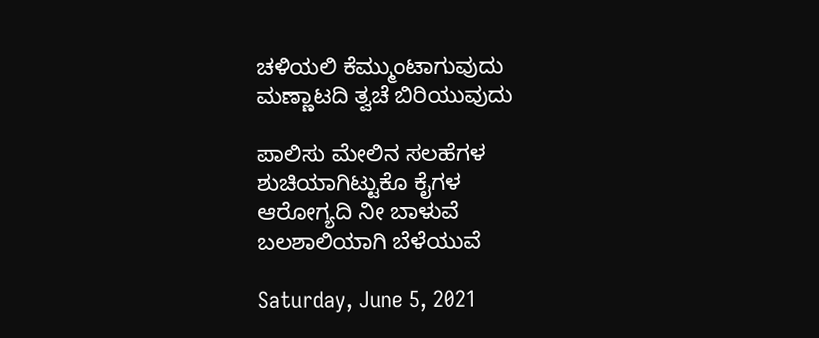ಚಳಿಯಲಿ ಕೆಮ್ಮುಂಟಾಗುವುದು
ಮಣ್ಣಾಟದಿ ತ್ವಚೆ ಬಿರಿಯುವುದು

ಪಾಲಿಸು ಮೇಲಿನ ಸಲಹೆಗಳ
ಶುಚಿಯಾಗಿಟ್ಟುಕೊ ಕೈಗಳ
ಆರೋಗ್ಯದಿ ನೀ ಬಾಳುವೆ
ಬಲಶಾಲಿಯಾಗಿ ಬೆಳೆಯುವೆ

Saturday, June 5, 2021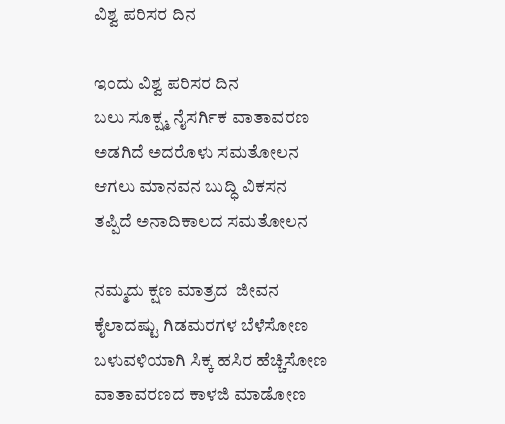ವಿಶ್ವ ಪರಿಸರ ದಿನ

ಇಂದು ವಿಶ್ವ ಪರಿಸರ ದಿನ
ಬಲು ಸೂಕ್ಷ್ಮ ನೈಸರ್ಗಿಕ ವಾತಾವರಣ
ಅಡಗಿದೆ ಅದರೊಳು ಸಮತೋಲನ
ಆಗಲು ಮಾನವನ ಬುದ್ಧಿ ವಿಕಸನ
ತಪ್ಪಿದೆ ಅನಾದಿಕಾಲದ ಸಮತೋಲನ

ನಮ್ಮದು ಕ್ಷಣ ಮಾತ್ರದ  ಜೀವನ
ಕೈಲಾದಷ್ಟು ಗಿಡಮರಗಳ ಬೆಳೆಸೋಣ
ಬಳುವಳಿಯಾಗಿ ಸಿಕ್ಕ ಹಸಿರ ಹೆಚ್ಚಿಸೋಣ
ವಾತಾವರಣದ ಕಾಳಜಿ ಮಾಡೋಣ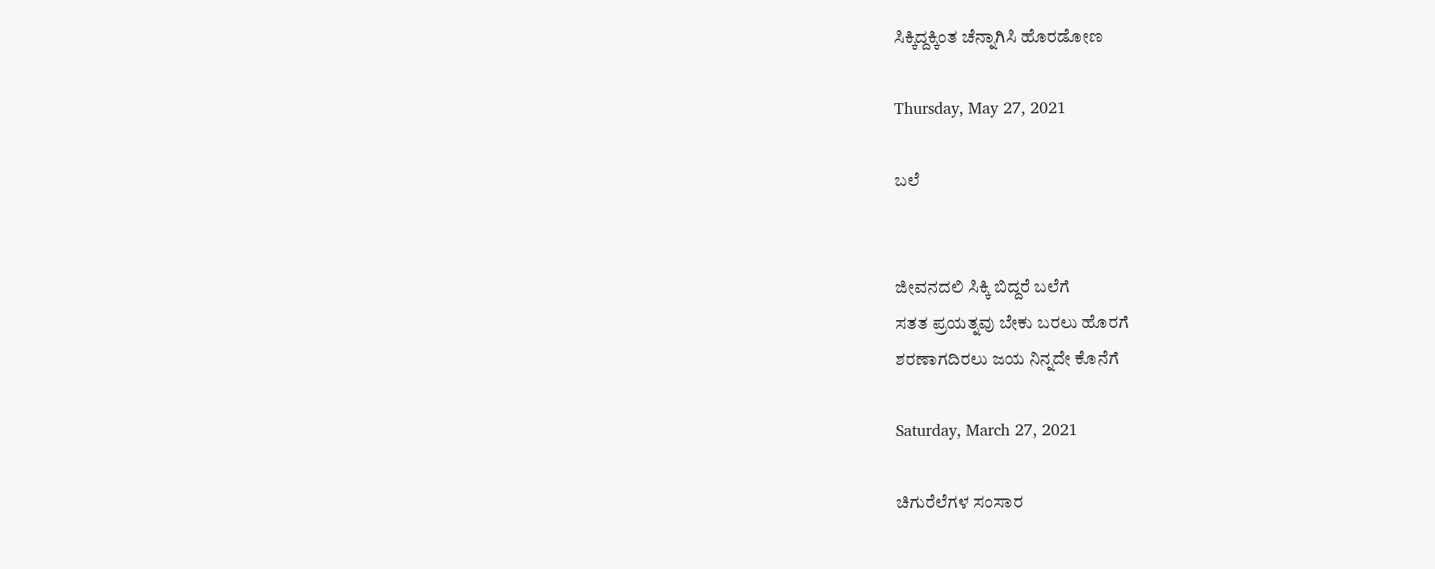ಸಿಕ್ಕಿದ್ದಕ್ಕಿಂತ ಚೆನ್ನಾಗಿಸಿ ಹೊರಡೋಣ

Thursday, May 27, 2021

ಬಲೆ


ಜೀವನದಲಿ ಸಿಕ್ಕಿ ಬಿದ್ದರೆ ಬಲೆಗೆ
ಸತತ ಪ್ರಯತ್ನವು ಬೇಕು ಬರಲು ಹೊರಗೆ
ಶರಣಾಗದಿರಲು ಜಯ ನಿನ್ನದೇ ಕೊನೆಗೆ

Saturday, March 27, 2021

ಚಿಗುರೆಲೆಗಳ ಸಂಸಾರ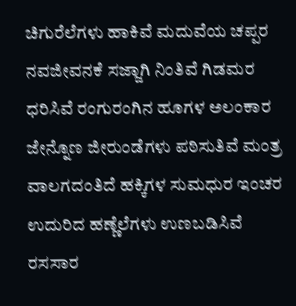ಚಿಗುರೆಲೆಗಳು ಹಾಕಿವೆ ಮದುವೆಯ ಚಪ್ಪರ
ನವಜೀವನಕೆ ಸಜ್ಜಾಗಿ ನಿಂತಿವೆ ಗಿಡಮರ
ಧರಿಸಿವೆ ರಂಗುರಂಗಿನ ಹೂಗಳ ಅಲಂಕಾರ
ಜೇನ್ನೊಣ ಜೀರುಂಡೆಗಳು ಪಠಿಸುತಿವೆ ಮಂತ್ರ
ವಾಲಗದಂತಿದೆ ಹಕ್ಕಿಗಳ ಸುಮಧುರ ಇಂಚರ
ಉದುರಿದ ಹಣ್ಣೆಲೆಗಳು ಉಣಬಡಿಸಿವೆ ರಸಸಾರ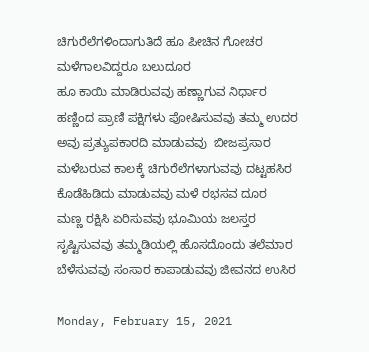ಚಿಗುರೆಲೆಗಳಿಂದಾಗುತಿದೆ ಹೂ ಪೀಚಿನ ಗೋಚರ
ಮಳೆಗಾಲವಿದ್ದರೂ ಬಲುದೂರ
ಹೂ ಕಾಯಿ ಮಾಡಿರುವವು ಹಣ್ಣಾಗುವ ನಿರ್ಧಾರ
ಹಣ್ಣಿಂದ ಪ್ರಾಣಿ ಪಕ್ಷಿಗಳು ಪೋಷಿಸುವವು ತಮ್ಮ ಉದರ
ಅವು ಪ್ರತ್ಯುಪಕಾರದಿ ಮಾಡುವವು  ಬೀಜಪ್ರಸಾರ
ಮಳೆಬರುವ ಕಾಲಕ್ಕೆ ಚಿಗುರೆಲೆಗಳಾಗುವವು ದಟ್ಟಹಸಿರ
ಕೊಡೆಹಿಡಿದು ಮಾಡುವವು ಮಳೆ ರಭಸವ ದೂರ
ಮಣ್ಣ ರಕ್ಷಿಸಿ ಏರಿಸುವವು ಭೂಮಿಯ ಜಲಸ್ತರ
ಸೃಷ್ಟಿಸುವವು ತಮ್ಮಡಿಯಲ್ಲಿ ಹೊಸದೊಂದು ತಲೆಮಾರ
ಬೆಳೆಸುವವು ಸಂಸಾರ ಕಾಪಾಡುವವು ಜೀವನದ ಉಸಿರ

Monday, February 15, 2021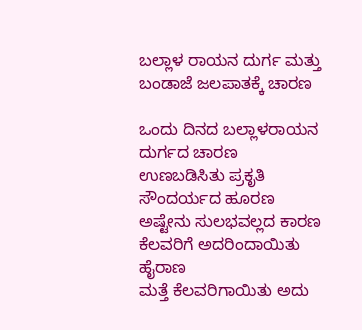ಬಲ್ಲಾಳ ರಾಯನ ದುರ್ಗ ಮತ್ತು ಬಂಡಾಜೆ ಜಲಪಾತಕ್ಕೆ ಚಾರಣ

ಒಂದು ದಿನದ ಬಲ್ಲಾಳರಾಯನ ದುರ್ಗದ ಚಾರಣ
ಉಣಬಡಿಸಿತು ಪ್ರಕೃತಿ ಸೌಂದರ್ಯದ ಹೂರಣ
ಅಷ್ಟೇನು ಸುಲಭವಲ್ಲದ ಕಾರಣ
ಕೆಲವರಿಗೆ ಅದರಿಂದಾಯಿತು ಹೈರಾಣ
ಮತ್ತೆ ಕೆಲವರಿಗಾಯಿತು ಅದು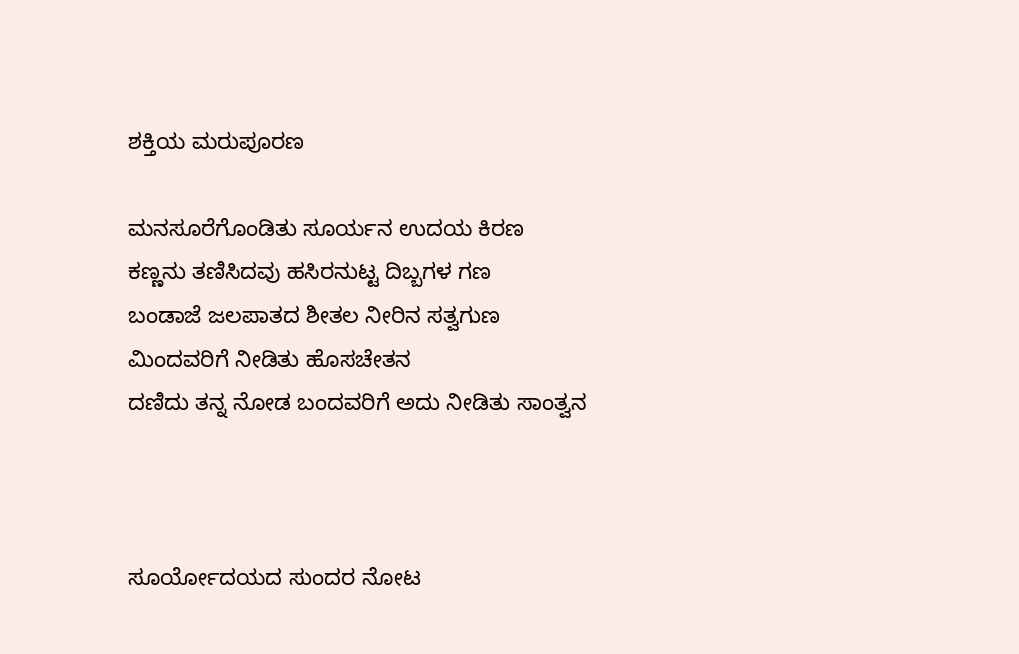ಶಕ್ತಿಯ ಮರುಪೂರಣ

ಮನಸೂರೆಗೊಂಡಿತು ಸೂರ್ಯನ ಉದಯ ಕಿರಣ
ಕಣ್ಣನು ತಣಿಸಿದವು ಹಸಿರನುಟ್ಟ ದಿಬ್ಬಗಳ ಗಣ
ಬಂಡಾಜೆ ಜಲಪಾತದ ಶೀತಲ ನೀರಿನ ಸತ್ವಗುಣ
ಮಿಂದವರಿಗೆ ನೀಡಿತು ಹೊಸಚೇತನ
ದಣಿದು ತನ್ನ ನೋಡ ಬಂದವರಿಗೆ ಅದು ನೀಡಿತು ಸಾಂತ್ವನ



ಸೂರ್ಯೋದಯದ ಸುಂದರ ನೋಟ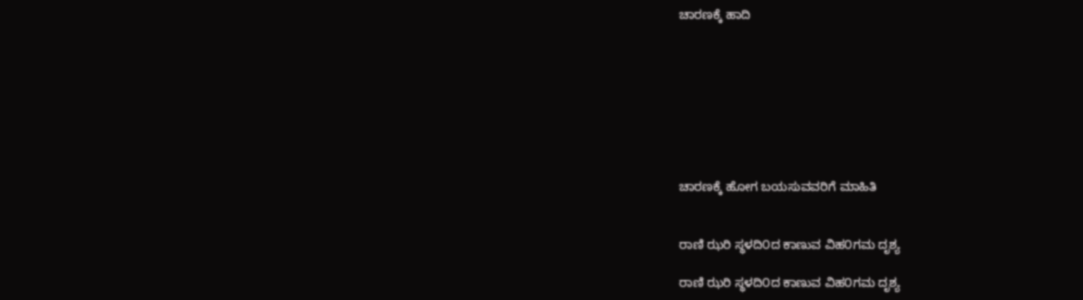ಚಾರಣಕ್ಕೆ ಹಾದಿ








ಚಾರಣಕ್ಕೆ ಹೋಗ ಬಯಸುವವರಿಗೆ ಮಾಹಿತಿ


ರಾಣಿ ಝರಿ ಸ್ಥಳದಿ೦ದ ಕಾಣುವ ವಿಹ೦ಗಮ ದೃಶ್ಯ

ರಾಣಿ ಝರಿ ಸ್ಥಳದಿ೦ದ ಕಾಣುವ ವಿಹ೦ಗಮ ದೃಶ್ಯ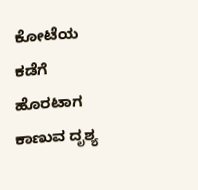ಕೋಟೆಯ ಕಡೆಗೆ ಹೊರಟಾಗ ಕಾಣುವ ದೃಶ್ಯ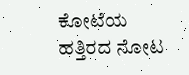ಕೋಟೆಯ ಹತ್ತಿರದ ನೋಟ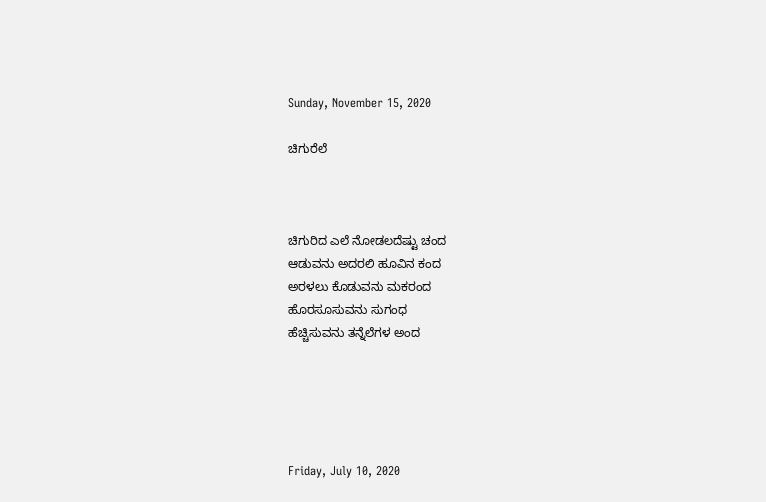Sunday, November 15, 2020

ಚಿಗುರೆಲೆ



ಚಿಗುರಿದ ಎಲೆ ನೋಡಲದೆಷ್ಟು ಚಂದ
ಆಡುವನು ಅದರಲಿ ಹೂವಿನ ಕಂದ
ಅರಳಲು ಕೊಡುವನು ಮಕರಂದ
ಹೊರಸೂಸುವನು ಸುಗಂಧ
ಹೆಚ್ಚಿಸುವನು ತನ್ನೆಲೆಗಳ ಅಂದ





Friday, July 10, 2020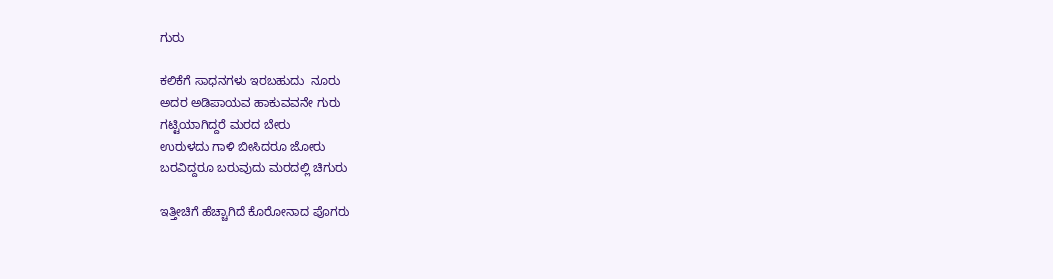ಗುರು

ಕಲಿಕೆಗೆ ಸಾಧನಗಳು ಇರಬಹುದು  ನೂರು
ಅದರ ಅಡಿಪಾಯವ ಹಾಕುವವನೇ ಗುರು
ಗಟ್ಟಿಯಾಗಿದ್ದರೆ ಮರದ ಬೇರು
ಉರುಳದು ಗಾಳಿ ಬೀಸಿದರೂ ಜೋರು
ಬರವಿದ್ದರೂ ಬರುವುದು ಮರದಲ್ಲಿ ಚಿಗುರು

ಇತ್ತೀಚಿಗೆ ಹೆಚ್ಚಾಗಿದೆ ಕೊರೋನಾದ ಪೊಗರು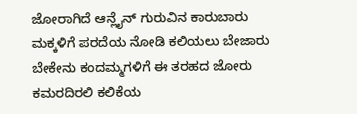ಜೋರಾಗಿದೆ ಆನ್ಲೈನ್ ಗುರುವಿನ ಕಾರುಬಾರು
ಮಕ್ಕಳಿಗೆ ಪರದೆಯ ನೋಡಿ ಕಲಿಯಲು ಬೇಜಾರು
ಬೇಕೇನು ಕಂದಮ್ಮಗಳಿಗೆ ಈ ತರಹದ ಜೋರು
ಕಮರದಿರಲಿ ಕಲಿಕೆಯ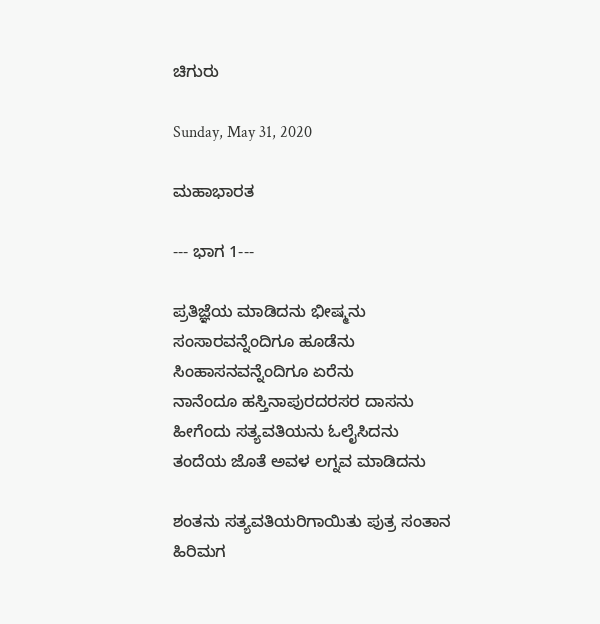ಚಿಗುರು

Sunday, May 31, 2020

ಮಹಾಭಾರತ

--- ಭಾಗ 1---

ಪ್ರತಿಜ್ಞೆಯ ಮಾಡಿದನು ಭೀಷ್ಮನು
ಸಂಸಾರವನ್ನೆಂದಿಗೂ ಹೂಡೆನು
ಸಿಂಹಾಸನವನ್ನೆಂದಿಗೂ ಏರೆನು
ನಾನೆಂದೂ ಹಸ್ತಿನಾಪುರದರಸರ ದಾಸನು
ಹೀಗೆಂದು ಸತ್ಯವತಿಯನು ಓಲೈಸಿದನು
ತಂದೆಯ ಜೊತೆ ಅವಳ ಲಗ್ನವ ಮಾಡಿದನು

ಶಂತನು ಸತ್ಯವತಿಯರಿಗಾಯಿತು ಪುತ್ರ ಸಂತಾನ
ಹಿರಿಮಗ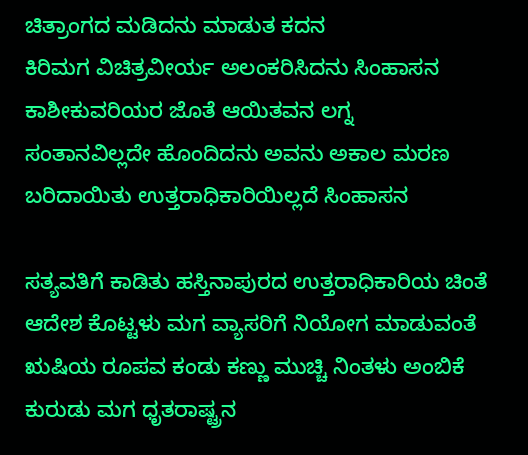ಚಿತ್ರಾಂಗದ ಮಡಿದನು ಮಾಡುತ ಕದನ
ಕಿರಿಮಗ ವಿಚಿತ್ರವೀರ್ಯ ಅಲಂಕರಿಸಿದನು ಸಿಂಹಾಸನ
ಕಾಶೀಕುವರಿಯರ ಜೊತೆ ಆಯಿತವನ ಲಗ್ನ
ಸಂತಾನವಿಲ್ಲದೇ ಹೊಂದಿದನು ಅವನು ಅಕಾಲ ಮರಣ
ಬರಿದಾಯಿತು ಉತ್ತರಾಧಿಕಾರಿಯಿಲ್ಲದೆ ಸಿಂಹಾಸನ

ಸತ್ಯವತಿಗೆ ಕಾಡಿತು ಹಸ್ತಿನಾಪುರದ ಉತ್ತರಾಧಿಕಾರಿಯ ಚಿಂತೆ
ಆದೇಶ ಕೊಟ್ಟಳು ಮಗ ವ್ಯಾಸರಿಗೆ ನಿಯೋಗ ಮಾಡುವಂತೆ
ಋಷಿಯ ರೂಪವ ಕಂಡು ಕಣ್ಣು ಮುಚ್ಚಿ ನಿಂತಳು ಅಂಬಿಕೆ
ಕುರುಡು ಮಗ ಧೃತರಾಷ್ಟ್ರನ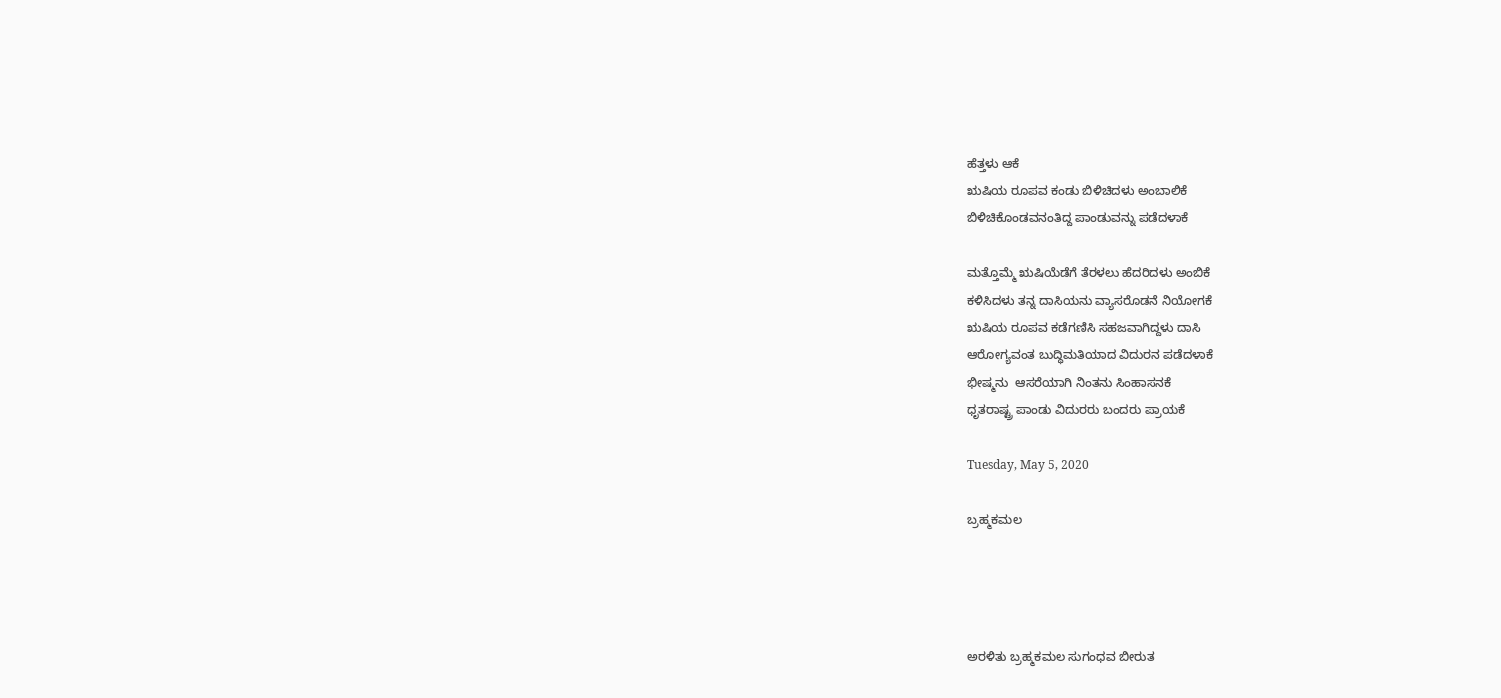ಹೆತ್ತಳು ಆಕೆ
ಋಷಿಯ ರೂಪವ ಕಂಡು ಬಿಳಿಚಿದಳು ಅಂಬಾಲಿಕೆ
ಬಿಳಿಚಿಕೊಂಡವನಂತಿದ್ದ ಪಾಂಡುವನ್ನು ಪಡೆದಳಾಕೆ

ಮತ್ತೊಮ್ಮೆ ಋಷಿಯೆಡೆಗೆ ತೆರಳಲು ಹೆದರಿದಳು ಅಂಬಿಕೆ
ಕಳಿಸಿದಳು ತನ್ನ ದಾಸಿಯನು ವ್ಯಾಸರೊಡನೆ ನಿಯೋಗಕೆ
ಋಷಿಯ ರೂಪವ ಕಡೆಗಣಿಸಿ ಸಹಜವಾಗಿದ್ದಳು ದಾಸಿ
ಆರೋಗ್ಯವಂತ ಬುದ್ಧಿಮತಿಯಾದ ವಿದುರನ ಪಡೆದಳಾಕೆ
ಭೀಷ್ಮನು  ಆಸರೆಯಾಗಿ ನಿಂತನು ಸಿಂಹಾಸನಕೆ
ಧೃತರಾಷ್ಟ್ರ ಪಾಂಡು ವಿದುರರು ಬಂದರು ಪ್ರಾಯಕೆ

Tuesday, May 5, 2020

ಬ್ರಹ್ಮಕಮಲ




ಅರಳಿತು ಬ್ರಹ್ಮಕಮಲ ಸುಗಂಧವ ಬೀರುತ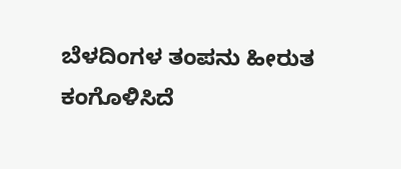ಬೆಳದಿಂಗಳ ತಂಪನು ಹೀರುತ
ಕಂಗೊಳಿಸಿದೆ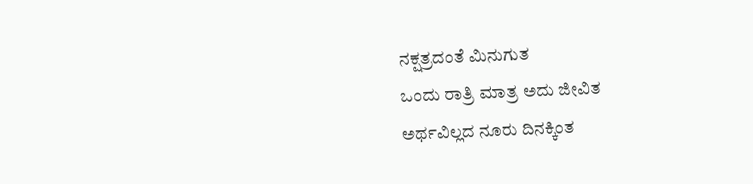ನಕ್ಷತ್ರದಂತೆ ಮಿನುಗುತ
ಒಂದು ರಾತ್ರಿ ಮಾತ್ರ ಅದು ಜೀವಿತ
ಅರ್ಥವಿಲ್ಲದ ನೂರು ದಿನಕ್ಕಿಂತ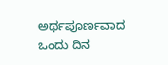ಅರ್ಥಪೂರ್ಣವಾದ ಒಂದು ದಿನ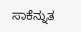ಸಾಕೆನ್ನುತ